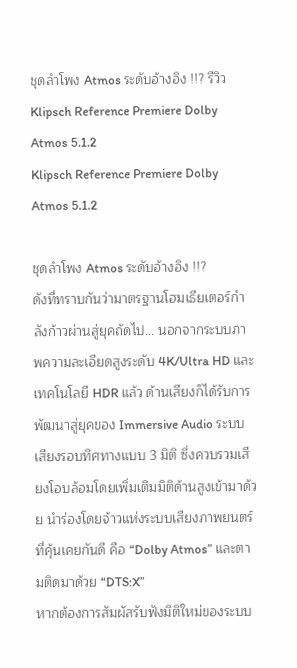ชุดลำโพง Atmos ระดับอ้างอิง !!? รีวิว Klipsch Reference Premiere Dolby Atmos 5.1.2
Klipsch Reference Premiere Dolby Atmos 5.1.2

ชุดลำโพง Atmos ระดับอ้างอิง !!?
ดังที่ทราบกันว่ามาตรฐานโฮมเธียเตอร์กำลังก้าวผ่านสู่ยุคถัดไป… นอกจากระบบภาพความละเอียดสูงระดับ 4K/Ultra HD และเทคโนโลยี HDR แล้ว ด้านเสียงก็ได้รับการพัฒนาสู่ยุคของ Immersive Audio ระบบเสียงรอบทิศทางแบบ 3 มิติ ซึ่งควบรวมเสียงโอบล้อมโดยเพิ่มเติมมิติด้านสูงเข้ามาด้วย นำร่องโดยจ้าวแห่งระบบเสียงภาพยนตร์ที่คุ้นเคยกันดี คือ “Dolby Atmos” และตามติดมาด้วย “DTS:X”
หากต้องการสัมผัสรับฟังมิติใหม่ของระบบ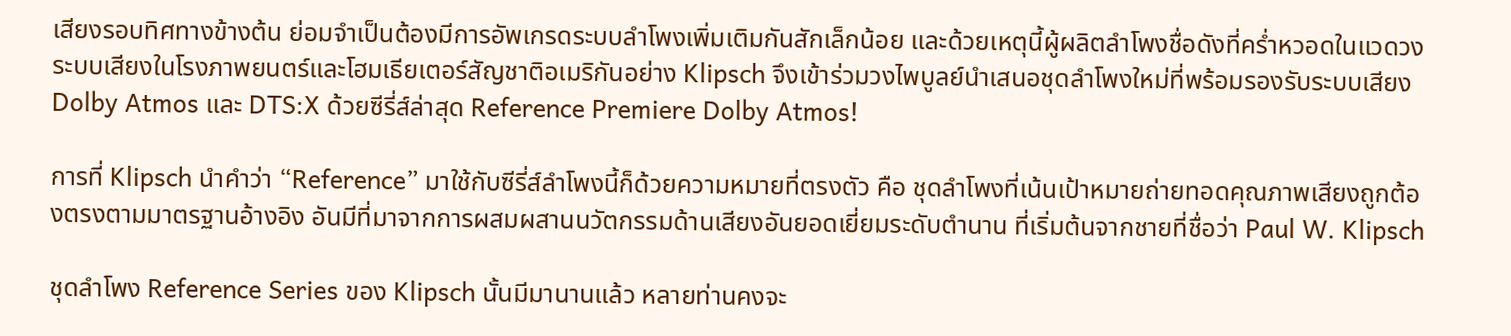เสียงรอบทิศทางข้างต้น ย่อมจำเป็นต้องมีการอัพเกรดระบบลำโพงเพิ่มเติมกันสักเล็กน้อย และด้วยเหตุนี้ผู้ผลิตลำโพงชื่อดังที่คร่ำหวอดในแวดวงระบบเสียงในโรงภาพยนตร์และโฮมเธียเตอร์สัญชาติอเมริกันอย่าง Klipsch จึงเข้าร่วมวงไพบูลย์นำเสนอชุดลำโพงใหม่ที่พร้อมรองรับระบบเสียง Dolby Atmos และ DTS:X ด้วยซีรี่ส์ล่าสุด Reference Premiere Dolby Atmos!

การที่ Klipsch นำคำว่า “Reference” มาใช้กับซีรี่ส์ลำโพงนี้ก็ด้วยความหมายที่ตรงตัว คือ ชุดลำโพงที่เน้นเป้าหมายถ่ายทอดคุณภาพเสียงถูกต้องตรงตามมาตรฐานอ้างอิง อันมีที่มาจากการผสมผสานนวัตกรรมด้านเสียงอันยอดเยี่ยมระดับตำนาน ที่เริ่มต้นจากชายที่ชื่อว่า Paul W. Klipsch

ชุดลำโพง Reference Series ของ Klipsch นั้นมีมานานแล้ว หลายท่านคงจะ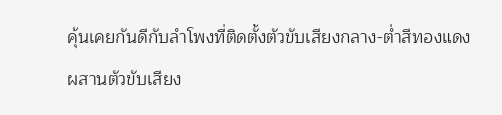คุ้นเคยกันดีกับลำโพงที่ติดตั้งตัวขับเสียงกลาง-ต่ำสีทองแดง ผสานตัวขับเสียง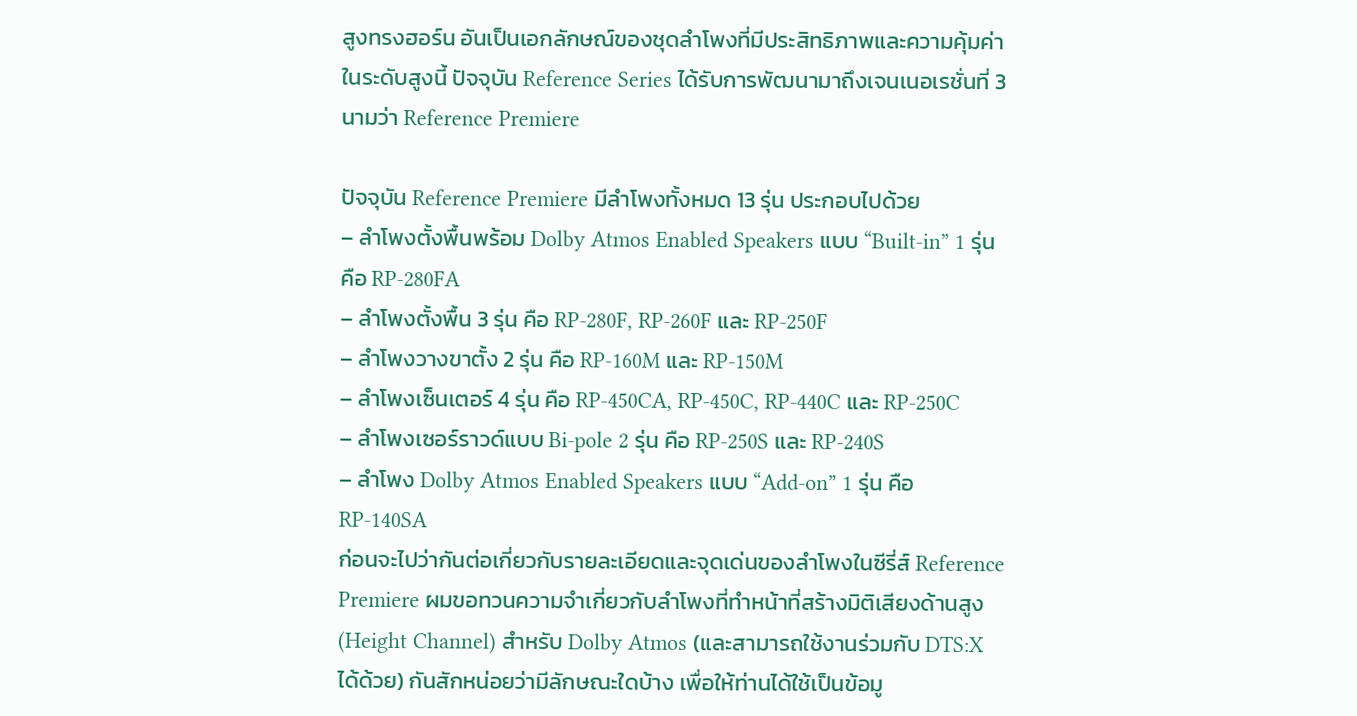สูงทรงฮอร์น อันเป็นเอกลักษณ์ของชุดลำโพงที่มีประสิทธิภาพและความคุ้มค่าในระดับสูงนี้ ปัจจุบัน Reference Series ได้รับการพัฒนามาถึงเจนเนอเรชั่นที่ 3 นามว่า Reference Premiere

ปัจจุบัน Reference Premiere มีลำโพงทั้งหมด 13 รุ่น ประกอบไปด้วย
– ลำโพงตั้งพื้นพร้อม Dolby Atmos Enabled Speakers แบบ “Built-in” 1 รุ่น คือ RP-280FA
– ลำโพงตั้งพื้น 3 รุ่น คือ RP-280F, RP-260F และ RP-250F
– ลำโพงวางขาตั้ง 2 รุ่น คือ RP-160M และ RP-150M
– ลำโพงเซ็นเตอร์ 4 รุ่น คือ RP-450CA, RP-450C, RP-440C และ RP-250C
– ลำโพงเซอร์ราวด์แบบ Bi-pole 2 รุ่น คือ RP-250S และ RP-240S
– ลำโพง Dolby Atmos Enabled Speakers แบบ “Add-on” 1 รุ่น คือ RP-140SA
ก่อนจะไปว่ากันต่อเกี่ยวกับรายละเอียดและจุดเด่นของลำโพงในซีรี่ส์ Reference Premiere ผมขอทวนความจำเกี่ยวกับลำโพงที่ทำหน้าที่สร้างมิติเสียงด้านสูง (Height Channel) สำหรับ Dolby Atmos (และสามารถใช้งานร่วมกับ DTS:X ได้ด้วย) กันสักหน่อยว่ามีลักษณะใดบ้าง เพื่อให้ท่านได้ใช้เป็นข้อมู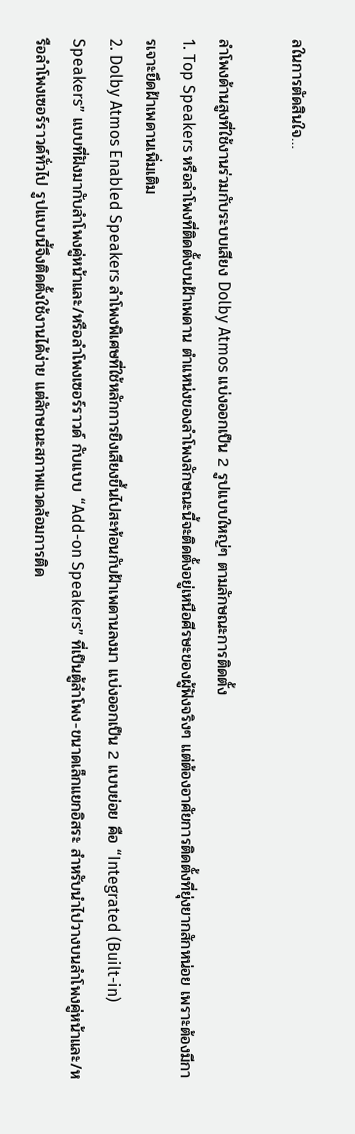ลในการตัดสินใจ…

ลำโพงด้านสูงที่ใช้งานร่วมกับระบบเสียง Dolby Atmos แบ่งออกเป็น 2 รูปแบบใหญ่ๆ ตามลักษณะการติดตั้ง
1. Top Speakers หรือลำโพงที่ติดตั้งบนฝ้าเพดาน ตำแหน่งของลำโพงลักษณะนี้จะติดตั้งอยู่เหนือศีรษะของผู้ฟังจริงๆ แต่ต้องอาศัยการติดตั้งที่ยุ่งยากสักหน่อย เพราะต้องมีการเจาะยึดฝ้าเพดานเพิ่มเติม
2. Dolby Atmos Enabled Speakers ลำโพงพิเศษที่ใช้หลักการยิงเสียงขึ้นไปสะท้อนกับฝ้าเพดานลงมา แบ่งออกเป็น 2 แบบย่อย คือ “Integrated (Built-in) Speakers” แบบที่ฝังมากับลำโพงคู่หน้าและ/หรือลำโพงเซอร์ราวด์ กับแบบ “Add-on Speakers” ที่เป็นตู้ลำโพง-ขนาดเล็กแยกอิสระ สำหรับนำไปวางบนลำโพงคู่หน้าและ/หรือลำโพงเซอร์ราวด์ทั่วไป รูปแบบนี้จึงติดตั้งใช้งานได้ง่าย แต่ลักษณะสภาพแวดล้อมการติด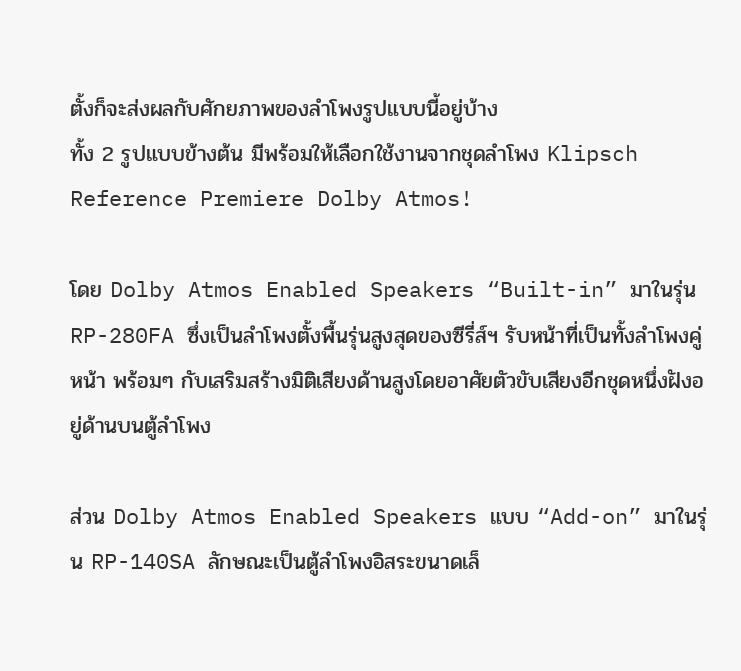ตั้งก็จะส่งผลกับศักยภาพของลำโพงรูปแบบนี้อยู่บ้าง
ทั้ง 2 รูปแบบข้างต้น มีพร้อมให้เลือกใช้งานจากชุดลำโพง Klipsch Reference Premiere Dolby Atmos!

โดย Dolby Atmos Enabled Speakers “Built-in” มาในรุ่น RP-280FA ซึ่งเป็นลำโพงตั้งพื้นรุ่นสูงสุดของซีรี่ส์ฯ รับหน้าที่เป็นทั้งลำโพงคู่หน้า พร้อมๆ กับเสริมสร้างมิติเสียงด้านสูงโดยอาศัยตัวขับเสียงอีกชุดหนึ่งฝังอยู่ด้านบนตู้ลำโพง

ส่วน Dolby Atmos Enabled Speakers แบบ “Add-on” มาในรุ่น RP-140SA ลักษณะเป็นตู้ลำโพงอิสระขนาดเล็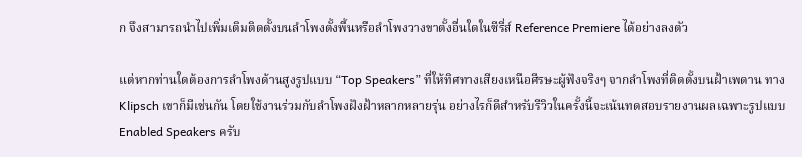ก จึงสามารถนำไปเพิ่มเติมติดตั้งบนลำโพงตั้งพื้นหรือลำโพงวางขาตั้งอื่นใดในซีรี่ส์ Reference Premiere ได้อย่างลงตัว

แต่หากท่านใดต้องการลำโพงด้านสูงรูปแบบ “Top Speakers” ที่ให้ทิศทางเสียงเหนือศีรษะผู้ฟังจริงๆ จากลำโพงที่ติดตั้งบนฝ้าเพดาน ทาง Klipsch เขาก็มีเช่นกัน โดยใช้งานร่วมกับลำโพงฝังฝ้าหลากหลายรุ่น อย่างไรก็ดีสำหรับรีวิวในครั้งนี้จะเน้นทดสอบรายงานผลเฉพาะรูปแบบ Enabled Speakers ครับ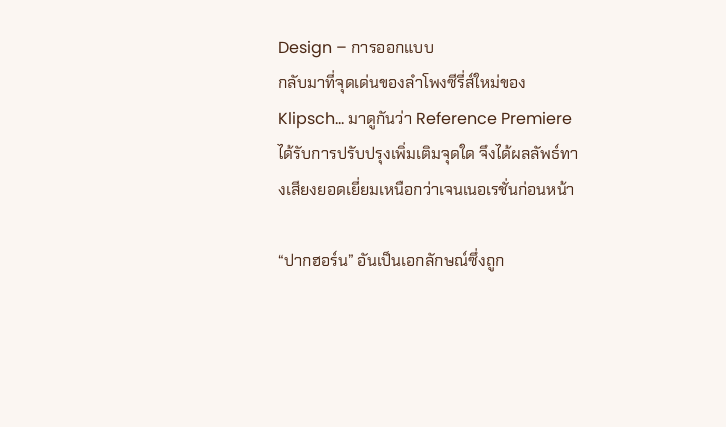Design – การออกแบบ
กลับมาที่จุดเด่นของลำโพงซีรี่ส์ใหม่ของ Klipsch… มาดูกันว่า Reference Premiere ได้รับการปรับปรุงเพิ่มเติมจุดใด จึงได้ผลลัพธ์ทางเสียงยอดเยี่ยมเหนือกว่าเจนเนอเรชั่นก่อนหน้า

“ปากฮอร์น” อันเป็นเอกลักษณ์ซึ่งถูก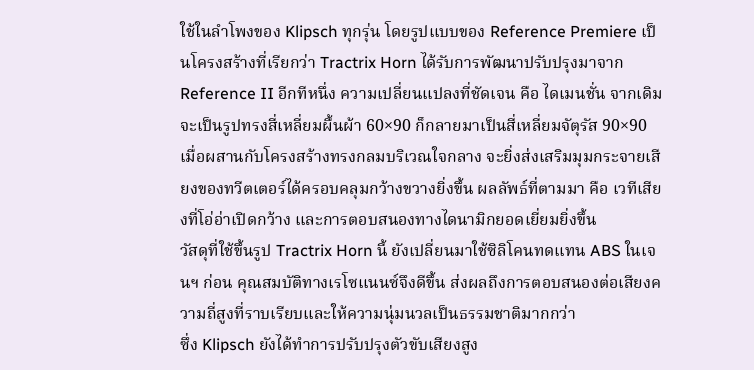ใช้ในลำโพงของ Klipsch ทุกรุ่น โดยรูปแบบของ Reference Premiere เป็นโครงสร้างที่เรียกว่า Tractrix Horn ได้รับการพัฒนาปรับปรุงมาจาก Reference II อีกทีหนึ่ง ความเปลี่ยนแปลงที่ชัดเจน คือ ไดเมนชั่น จากเดิมจะเป็นรูปทรงสี่เหลี่ยมผื้นผ้า 60×90 ก็กลายมาเป็นสี่เหลี่ยมจัตุรัส 90×90 เมื่อผสานกับโครงสร้างทรงกลมบริเวณใจกลาง จะยิ่งส่งเสริมมุมกระจายเสียงของทวีตเตอร์ได้ครอบคลุมกว้างขวางยิ่งขึ้น ผลลัพธ์ที่ตามมา คือ เวทีเสียงที่โอ่อ่าเปิดกว้าง และการตอบสนองทางไดนามิกยอดเยี่ยมยิ่งขึ้น
วัสดุที่ใช้ขึ้นรูป Tractrix Horn นี้ ยังเปลี่ยนมาใช้ซิลิโคนทดแทน ABS ในเจนฯ ก่อน คุณสมบัติทางเรโซแนนซ์จึงดีขึ้น ส่งผลถึงการตอบสนองต่อเสียงความถี่สูงที่ราบเรียบและให้ความนุ่มนวลเป็นธรรมชาติมากกว่า
ซึ่ง Klipsch ยังได้ทำการปรับปรุงตัวขับเสียงสูง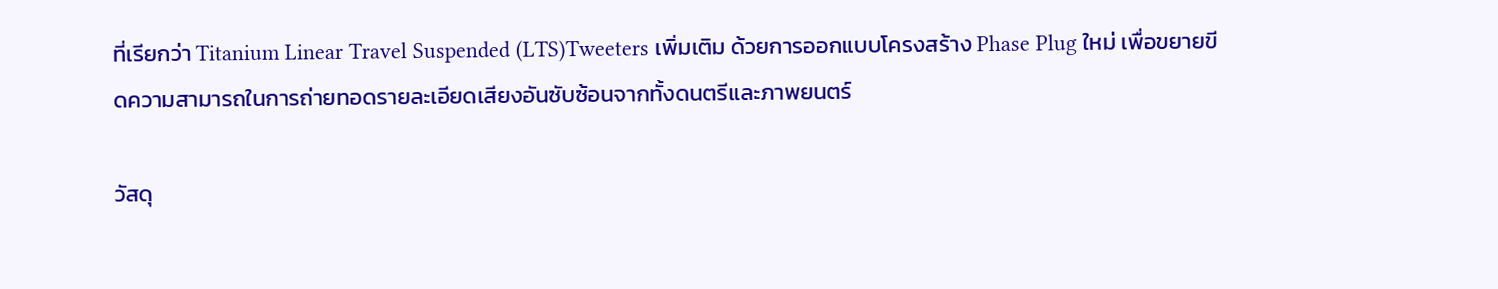ที่เรียกว่า Titanium Linear Travel Suspended (LTS)Tweeters เพิ่มเติม ด้วยการออกแบบโครงสร้าง Phase Plug ใหม่ เพื่อขยายขีดความสามารถในการถ่ายทอดรายละเอียดเสียงอันซับซ้อนจากทั้งดนตรีและภาพยนตร์

วัสดุ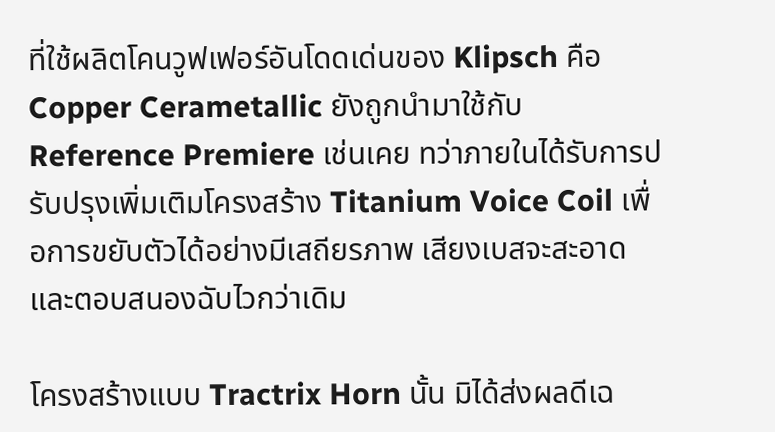ที่ใช้ผลิตโคนวูฟเฟอร์อันโดดเด่นของ Klipsch คือ Copper Cerametallic ยังถูกนำมาใช้กับ Reference Premiere เช่นเคย ทว่าภายในได้รับการปรับปรุงเพิ่มเติมโครงสร้าง Titanium Voice Coil เพื่อการขยับตัวได้อย่างมีเสถียรภาพ เสียงเบสจะสะอาด และตอบสนองฉับไวกว่าเดิม

โครงสร้างแบบ Tractrix Horn นั้น มิได้ส่งผลดีเฉ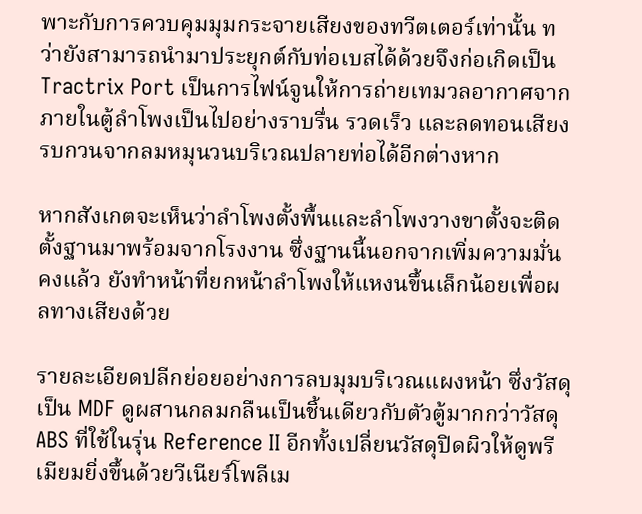พาะกับการควบคุมมุมกระจายเสียงของทวีตเตอร์เท่านั้น ทว่ายังสามารถนำมาประยุกต์กับท่อเบสได้ด้วยจึงก่อเกิดเป็น Tractrix Port เป็นการไฟน์จูนให้การถ่ายเทมวลอากาศจากภายในตู้ลำโพงเป็นไปอย่างราบรื่น รวดเร็ว และลดทอนเสียงรบกวนจากลมหมุนวนบริเวณปลายท่อได้อีกต่างหาก

หากสังเกตจะเห็นว่าลำโพงตั้งพื้นและลำโพงวางขาตั้งจะติดตั้งฐานมาพร้อมจากโรงงาน ซึ่งฐานนี้นอกจากเพิ่มความมั่นคงแล้ว ยังทำหน้าที่ยกหน้าลำโพงให้แหงนขึ้นเล็กน้อยเพื่อผลทางเสียงด้วย

รายละเอียดปลีกย่อยอย่างการลบมุมบริเวณแผงหน้า ซึ่งวัสดุเป็น MDF ดูผสานกลมกลืนเป็นชิ้นเดียวกับตัวตู้มากกว่าวัสดุ ABS ที่ใช้ในรุ่น Reference II อีกทั้งเปลี่ยนวัสดุปิดผิวให้ดูพรีเมียมยิ่งขึ้นด้วยวีเนียร์โพลีเม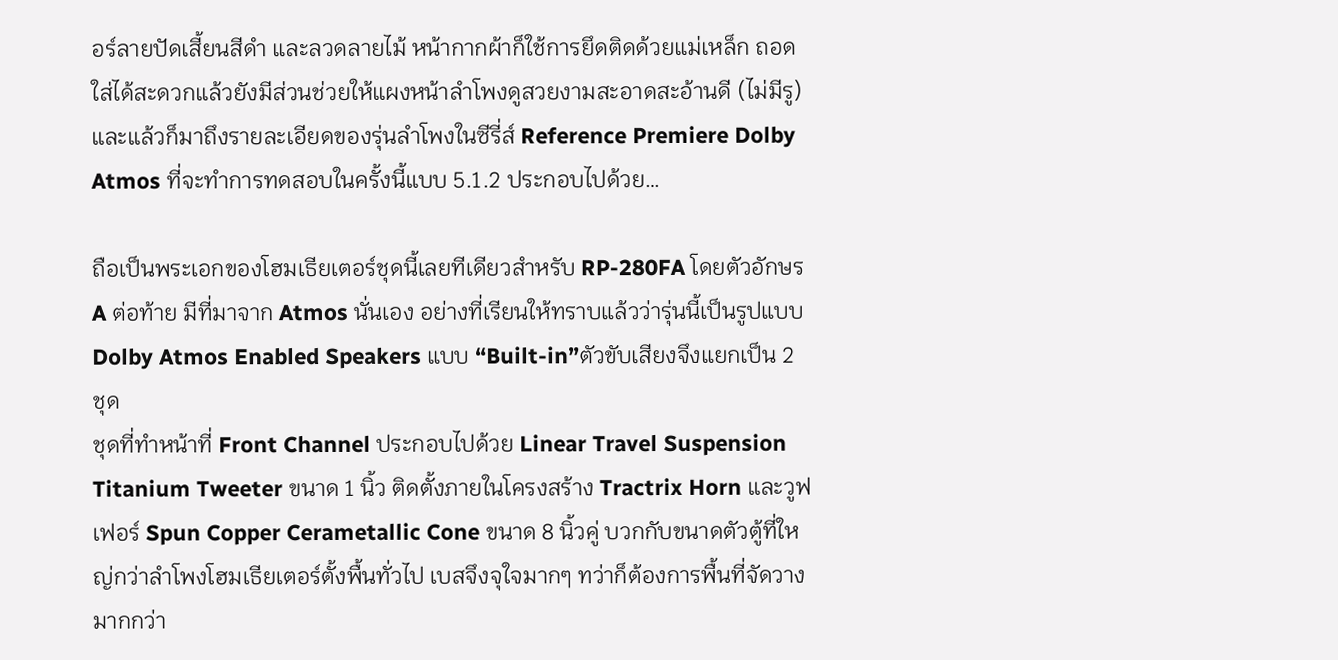อร์ลายปัดเสี้ยนสีดำ และลวดลายไม้ หน้ากากผ้าก็ใช้การยึดติดด้วยแม่เหล็ก ถอดใส่ได้สะดวกแล้วยังมีส่วนช่วยให้แผงหน้าลำโพงดูสวยงามสะอาดสะอ้านดี (ไม่มีรู)
และแล้วก็มาถึงรายละเอียดของรุ่นลำโพงในซีรี่ส์ Reference Premiere Dolby Atmos ที่จะทำการทดสอบในครั้งนี้แบบ 5.1.2 ประกอบไปด้วย…

ถือเป็นพระเอกของโฮมเธียเตอร์ชุดนี้เลยทีเดียวสำหรับ RP-280FA โดยตัวอักษร A ต่อท้าย มีที่มาจาก Atmos นั่นเอง อย่างที่เรียนให้ทราบแล้วว่ารุ่นนี้เป็นรูปแบบ Dolby Atmos Enabled Speakers แบบ “Built-in”ตัวขับเสียงจึงแยกเป็น 2 ชุด
ชุดที่ทำหน้าที่ Front Channel ประกอบไปด้วย Linear Travel Suspension Titanium Tweeter ขนาด 1 นิ้ว ติดตั้งภายในโครงสร้าง Tractrix Horn และวูฟเฟอร์ Spun Copper Cerametallic Cone ขนาด 8 นิ้วคู่ บวกกับขนาดตัวตู้ที่ใหญ่กว่าลำโพงโฮมเธียเตอร์ตั้งพื้นทั่วไป เบสจึงจุใจมากๆ ทว่าก็ต้องการพื้นที่จัดวางมากกว่า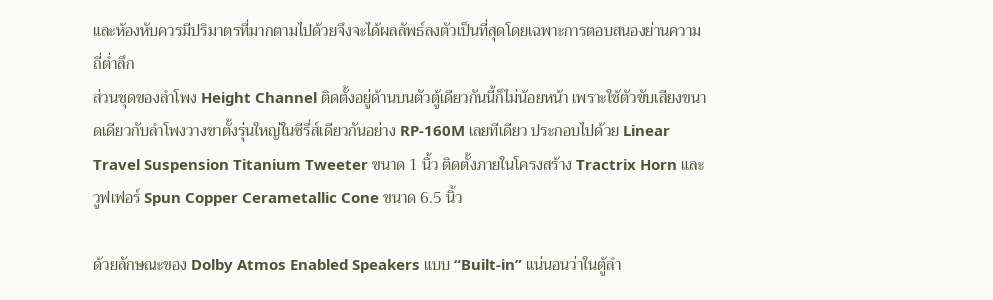และห้องหับควรมีปริมาตรที่มากตามไปด้วยจึงจะได้ผลลัพธ์ลงตัวเป็นที่สุดโดยเฉพาะการตอบสนองย่านความถี่ต่ำลึก
ส่วนชุดของลำโพง Height Channel ติดตั้งอยู่ด้านบนตัวตู้เดียวกันนี้ก็ไม่น้อยหน้า เพราะใช้ตัวขับเสียงขนาดเดียวกับลำโพงวางขาตั้งรุ่นใหญ่ในซีรี่ส์เดียวกันอย่าง RP-160M เลยทีเดียว ประกอบไปด้วย Linear Travel Suspension Titanium Tweeter ขนาด 1 นิ้ว ติดตั้งภายในโครงสร้าง Tractrix Horn และวูฟเฟอร์ Spun Copper Cerametallic Cone ขนาด 6.5 นิ้ว

ด้วยลักษณะของ Dolby Atmos Enabled Speakers แบบ “Built-in” แน่นอนว่าในตู้ลำ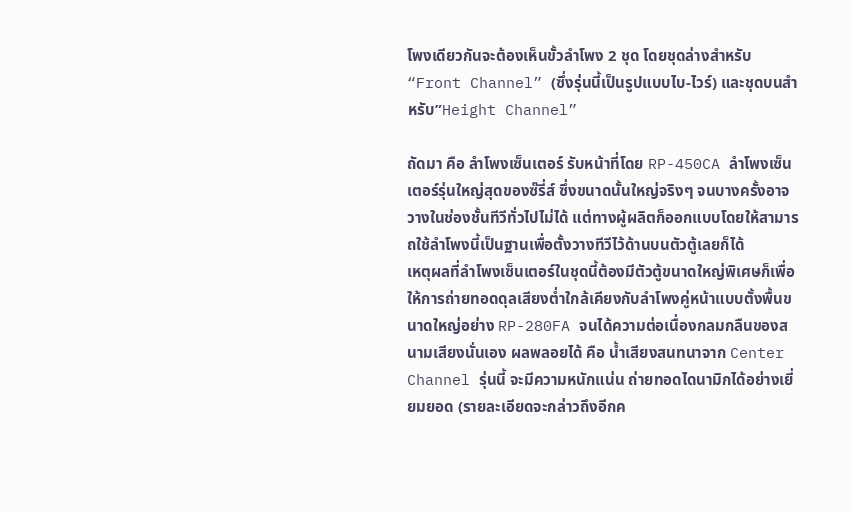โพงเดียวกันจะต้องเห็นขั้วลำโพง 2 ชุด โดยชุดล่างสำหรับ “Front Channel” (ซึ่งรุ่นนี้เป็นรูปแบบไบ-ไวร์) และชุดบนสำหรับ”Height Channel”

ถัดมา คือ ลำโพงเซ็นเตอร์ รับหน้าที่โดย RP-450CA ลำโพงเซ็นเตอร์รุ่นใหญ่สุดของซ๊รี่ส์ ซึ่งขนาดนั้นใหญ่จริงๆ จนบางครั้งอาจวางในช่องชั้นทีวีทั่วไปไม่ได้ แต่ทางผู้ผลิตก็ออกแบบโดยให้สามารถใช้ลำโพงนี้เป็นฐานเพื่อตั้งวางทีวีไว้ด้านบนตัวตู้เลยก็ได้
เหตุผลที่ลำโพงเซ็นเตอร์ในชุดนี้ต้องมีตัวตู้ขนาดใหญ่พิเศษก็เพื่อให้การถ่ายทอดดุลเสียงต่ำใกล้เคียงกับลำโพงคู่หน้าแบบตั้งพื้นขนาดใหญ่อย่าง RP-280FA จนได้ความต่อเนื่องกลมกลืนของสนามเสียงนั่นเอง ผลพลอยได้ คือ น้ำเสียงสนทนาจาก Center Channel รุ่นนี้ จะมีความหนักแน่น ถ่ายทอดไดนามิกได้อย่างเยี่ยมยอด (รายละเอียดจะกล่าวถึงอีกค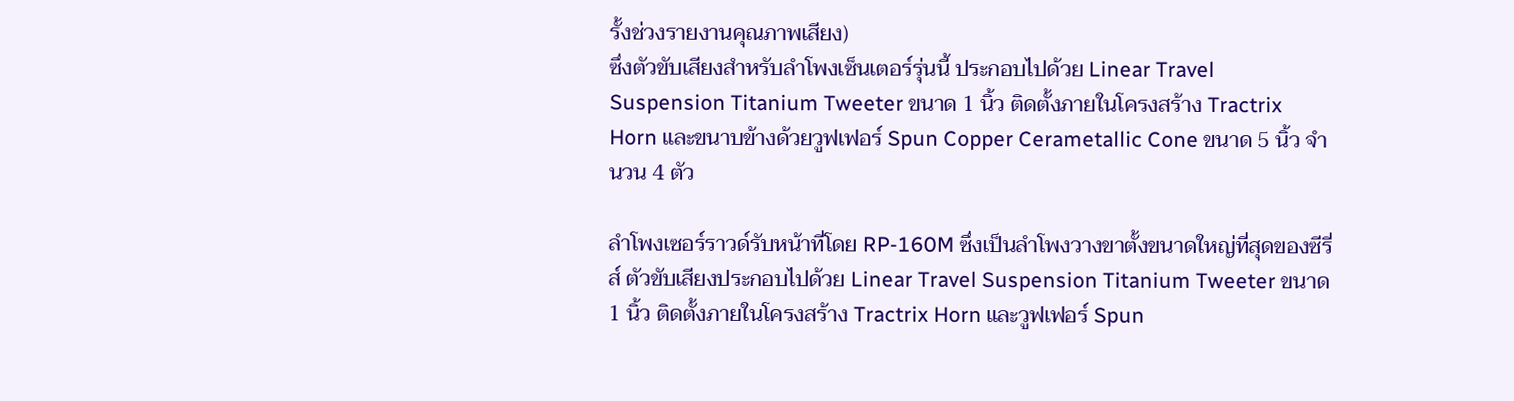รั้งช่วงรายงานคุณภาพเสียง)
ซึ่งตัวขับเสียงสำหรับลำโพงเซ็นเตอร์รุ่นนี้ ประกอบไปด้วย Linear Travel Suspension Titanium Tweeter ขนาด 1 นิ้ว ติดตั้งภายในโครงสร้าง Tractrix Horn และขนาบข้างด้วยวูฟเฟอร์ Spun Copper Cerametallic Cone ขนาด 5 นิ้ว จำนวน 4 ตัว

ลำโพงเซอร์ราวด์รับหน้าที่โดย RP-160M ซึ่งเป็นลำโพงวางขาตั้งขนาดใหญ่ที่สุดของซีรี่ส์ ตัวขับเสียงประกอบไปด้วย Linear Travel Suspension Titanium Tweeter ขนาด 1 นิ้ว ติดตั้งภายในโครงสร้าง Tractrix Horn และวูฟเฟอร์ Spun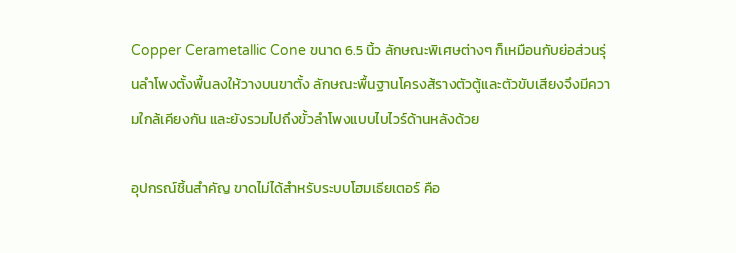Copper Cerametallic Cone ขนาด 6.5 นิ้ว ลักษณะพิเศษต่างๆ ก็เหมือนกับย่อส่วนรุ่นลำโพงตั้งพื้นลงให้วางบนขาตั้ง ลักษณะพื้นฐานโครงส้รางตัวตู้และตัวขับเสียงจึงมีความใกล้เคียงกัน และยังรวมไปถึงขั้วลำโพงแบบไบไวร์ด้านหลังด้วย

อุปกรณ์ชิ้นสำคัญ ขาดไม่ได้สำหรับระบบโฮมเธียเตอร์ คือ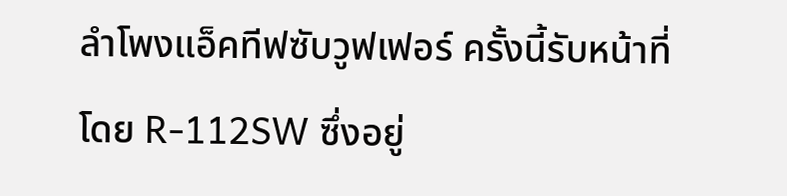ลำโพงแอ็คทีฟซับวูฟเฟอร์ ครั้งนี้รับหน้าที่โดย R-112SW ซึ่งอยู่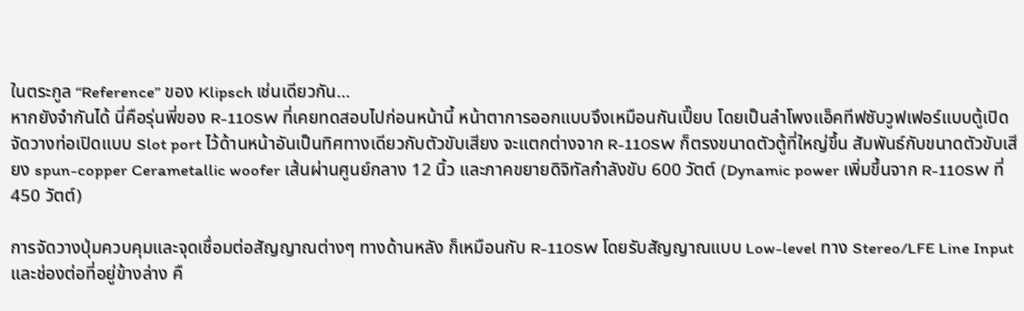ในตระกูล “Reference” ของ Klipsch เช่นเดียวกัน…
หากยังจำกันได้ นี่คือรุ่นพี่ของ R-110SW ที่เคยทดสอบไปก่อนหน้านี้ หน้าตาการออกแบบจึงเหมือนกันเปี๊ยบ โดยเป็นลำโพงแอ็คทีฟซับวูฟเฟอร์แบบตู้เปิด จัดวางท่อเปิดแบบ Slot port ไว้ด้านหน้าอันเป็นทิศทางเดียวกับตัวขับเสียง จะแตกต่างจาก R-110SW ก็ตรงขนาดตัวตู้ที่ใหญ่ขึ้น สัมพันธ์กับขนาดตัวขับเสียง spun-copper Cerametallic woofer เส้นผ่านศูนย์กลาง 12 นิ้ว และภาคขยายดิจิทัลกำลังขับ 600 วัตต์ (Dynamic power เพิ่มขึ้นจาก R-110SW ที่ 450 วัตต์)

การจัดวางปุ่มควบคุมและจุดเชื่อมต่อสัญญาณต่างๆ ทางด้านหลัง ก็เหมือนกับ R-110SW โดยรับสัญญาณแบบ Low-level ทาง Stereo/LFE Line Input และช่องต่อที่อยู่ข้างล่าง คื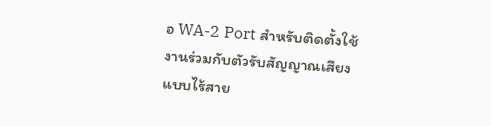อ WA-2 Port สำหรับติดตั้งใช้งานร่วมกับตัวรับสัญญาณเสียงแบบไร้สาย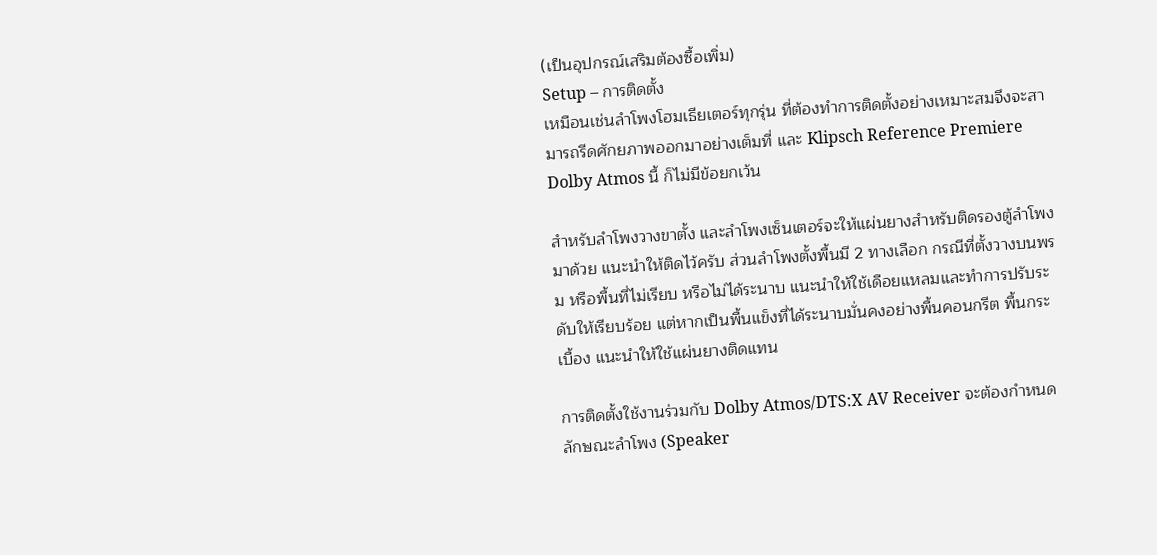(เป็นอุปกรณ์เสริมต้องซื้อเพิ่ม)
Setup – การติดตั้ง
เหมือนเช่นลำโพงโฮมเธียเตอร์ทุกรุ่น ที่ต้องทำการติดตั้งอย่างเหมาะสมจึงจะสามารถรีดศักยภาพออกมาอย่างเต็มที่ และ Klipsch Reference Premiere Dolby Atmos นี้ ก็ไม่มีข้อยกเว้น

สำหรับลำโพงวางขาตั้ง และลำโพงเซ็นเตอร์จะให้แผ่นยางสำหรับติดรองตู้ลำโพงมาด้วย แนะนำให้ติดไว้ครับ ส่วนลำโพงตั้งพื้นมี 2 ทางเลือก กรณีที่ตั้งวางบนพรม หรือพื้นที่ไม่เรียบ หรือไม่ได้ระนาบ แนะนำให้ใช้เดือยแหลมและทำการปรับระดับให้เรียบร้อย แต่หากเป็นพื้นแข็งที่ได้ระนาบมั่นคงอย่างพื้นคอนกรีต พื้นกระเบื้อง แนะนำให้ใช้แผ่นยางติดแทน

การติดตั้งใช้งานร่วมกับ Dolby Atmos/DTS:X AV Receiver จะต้องกำหนดลักษณะลำโพง (Speaker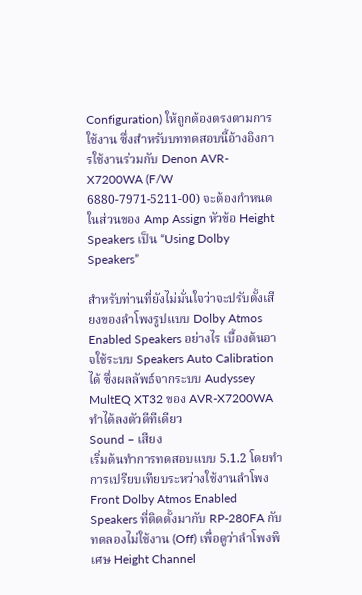Configuration) ให้ถูกต้องตรงตามการใช้งาน ซึ่งสำหรับบททดสอบนี้อ้างอิงการใช้งานร่วมกับ Denon AVR-X7200WA (F/W 6880-7971-5211-00) จะต้องกำหนดในส่วนของ Amp Assign หัวข้อ Height Speakers เป็น “Using Dolby Speakers”

สำหรับท่านที่ยังไม่มั่นใจว่าจะปรับตั้งเสียงของลำโพงรูปแบบ Dolby Atmos Enabled Speakers อย่างไร เบื้องต้นอาจใช้ระบบ Speakers Auto Calibration ได้ ซึ่งผลลัพธ์จากระบบ Audyssey MultEQ XT32 ของ AVR-X7200WA ทำได้ลงตัวดีทีเดียว
Sound – เสียง
เริ่มต้นทำการทดสอบแบบ 5.1.2 โดยทำการเปรียบเทียบระหว่างใช้งานลำโพง Front Dolby Atmos Enabled Speakers ที่ติดตั้งมากับ RP-280FA กับทดลองไม่ใช้งาน (Off) เพื่อดูว่าลำโพงพิเศษ Height Channel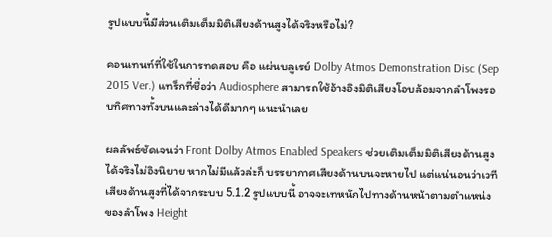รูปแบบนี้มีส่วนเติมเต็มมิติเสียงด้านสูงได้จริงหรือไม่?

คอนเทนท์ที่ใช้ในการทดสอบ คือ แผ่นบลูเรย์ Dolby Atmos Demonstration Disc (Sep 2015 Ver.) แทร็กที่ชื่อว่า Audiosphere สามารถใช้อ้างอิงมิติเสียงโอบล้อมจากลำโพงรอบทิศทางทั้งบนและล่างได้ดีมากๆ แนะนำเลย

ผลลัพธ์ชัดเจนว่า Front Dolby Atmos Enabled Speakers ช่วยเติมเต็มมิติเสียงด้านสูงได้จริงไม่อิงนิยาย หากไม่มีแล้วล่ะก็ บรรยากาศเสียงด้านบนจะหายไป แต่แน่นอนว่าเวทีเสียงด้านสูงที่ได้จากระบบ 5.1.2 รูปแบบนี้ อาจจะเทหนักไปทางด้านหน้าตามตำแหน่งของลำโพง Height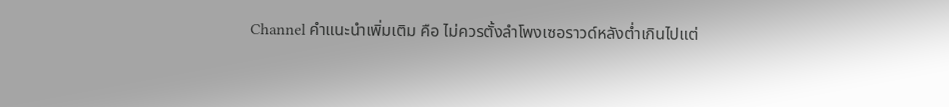Channel คำแนะนำเพิ่มเติม คือ ไม่ควรตั้งลำโพงเซอราวด์หลังต่ำเกินไปแต่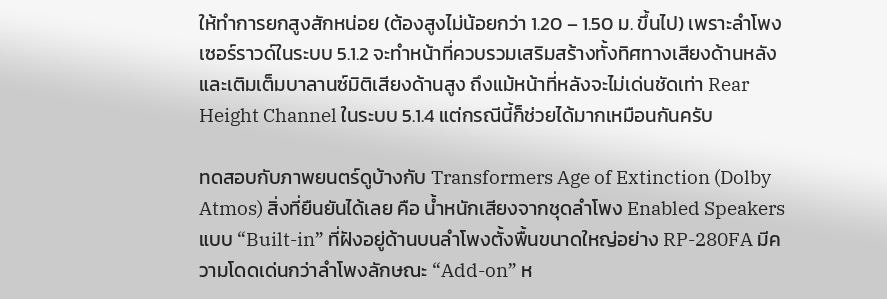ให้ทำการยกสูงสักหน่อย (ต้องสูงไม่น้อยกว่า 1.20 – 1.50 ม. ขึ้นไป) เพราะลำโพงเซอร์ราวด์ในระบบ 5.1.2 จะทำหน้าที่ควบรวมเสริมสร้างทั้งทิศทางเสียงด้านหลังและเติมเต็มบาลานซ์มิติเสียงด้านสูง ถึงแม้หน้าที่หลังจะไม่เด่นชัดเท่า Rear Height Channel ในระบบ 5.1.4 แต่กรณีนี้ก็ช่วยได้มากเหมือนกันครับ

ทดสอบกับภาพยนตร์ดูบ้างกับ Transformers Age of Extinction (Dolby Atmos) สิ่งที่ยืนยันได้เลย คือ น้ำหนักเสียงจากชุดลำโพง Enabled Speakers แบบ “Built-in” ที่ฝังอยู่ด้านบนลำโพงตั้งพื้นขนาดใหญ่อย่าง RP-280FA มีความโดดเด่นกว่าลำโพงลักษณะ “Add-on” ห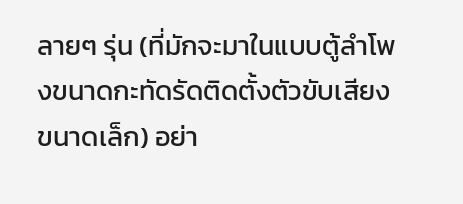ลายๆ รุ่น (ที่มักจะมาในแบบตู้ลำโพงขนาดกะทัดรัดติดตั้งตัวขับเสียงขนาดเล็ก) อย่า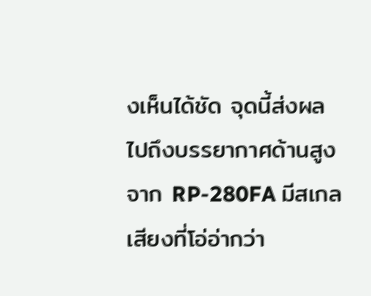งเห็นได้ชัด จุดนี้ส่งผลไปถึงบรรยากาศด้านสูงจาก RP-280FA มีสเกลเสียงที่โอ่อ่ากว่า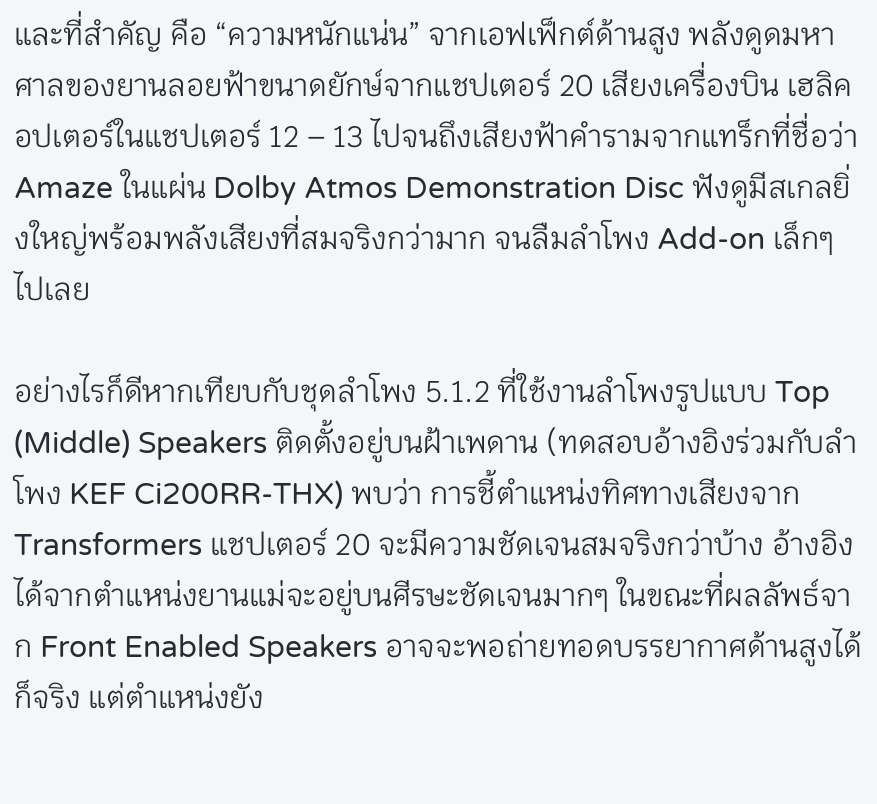และที่สำคัญ คือ “ความหนักแน่น” จากเอฟเฟ็กต์ด้านสูง พลังดูดมหาศาลของยานลอยฟ้าขนาดยักษ์จากแชปเตอร์ 20 เสียงเครื่องบิน เฮลิคอปเตอร์ในแชปเตอร์ 12 – 13 ไปจนถึงเสียงฟ้าคำรามจากแทร็กที่ชื่อว่า Amaze ในแผ่น Dolby Atmos Demonstration Disc ฟังดูมีสเกลยิ่งใหญ่พร้อมพลังเสียงที่สมจริงกว่ามาก จนลืมลำโพง Add-on เล็กๆ ไปเลย

อย่างไรก็ดีหากเทียบกับชุดลำโพง 5.1.2 ที่ใช้งานลำโพงรูปแบบ Top (Middle) Speakers ติดตั้งอยู่บนฝ้าเพดาน (ทดสอบอ้างอิงร่วมกับลำโพง KEF Ci200RR-THX) พบว่า การชี้ตำแหน่งทิศทางเสียงจาก Transformers แชปเตอร์ 20 จะมีความชัดเจนสมจริงกว่าบ้าง อ้างอิงได้จากตำแหน่งยานแม่จะอยู่บนศีรษะชัดเจนมากๆ ในขณะที่ผลลัพธ์จาก Front Enabled Speakers อาจจะพอถ่ายทอดบรรยากาศด้านสูงได้ก็จริง แต่ตำแหน่งยัง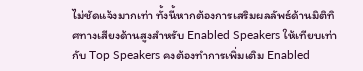ไม่ชัดแจ้งมากเท่า ทั้งนี้หากต้องการเสริมผลลัพธ์ด้านมิติทิศทางเสียงด้านสูงสำหรับ Enabled Speakers ให้เทียบเท่ากับ Top Speakers คงต้องทำการเพิ่มเติม Enabled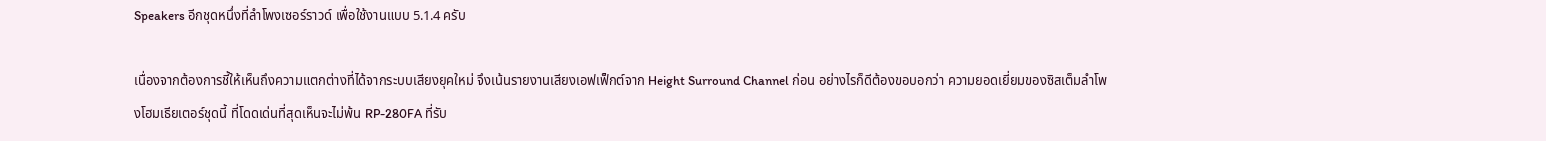Speakers อีกชุดหนึ่งที่ลำโพงเซอร์ราวด์ เพื่อใช้งานแบบ 5.1.4 ครับ

เนื่องจากต้องการชี้ให้เห็นถึงความแตกต่างที่ได้จากระบบเสียงยุคใหม่ จึงเน้นรายงานเสียงเอฟเฟ็กต์จาก Height Surround Channel ก่อน อย่างไรก็ดีต้องขอบอกว่า ความยอดเยี่ยมของซิสเต็มลำโพงโฮมเธียเตอร์ชุดนี้ ที่โดดเด่นที่สุดเห็นจะไม่พ้น RP-280FA ที่รับ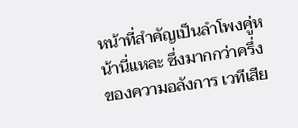หน้าที่สำคัญเป็นลำโพงคู่หน้านี่แหละ ซึ่งมากกว่าครึ่งของความอลังการ เวทีเสีย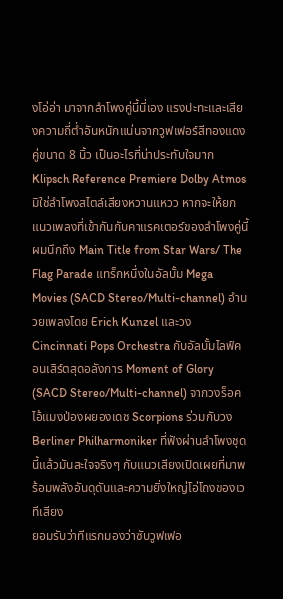งโอ่อ่า มาจากลำโพงคู่นี้นี่เอง แรงปะทะและเสียงความถี่ต่ำอันหนักแน่นจากวูฟเฟอร์สีทองแดงคู่ขนาด 8 นิ้ว เป็นอะไรที่น่าประทับใจมาก
Klipsch Reference Premiere Dolby Atmos มิใช่ลำโพงสไตล์เสียงหวานแหวว หากจะให้ยกแนวเพลงที่เข้ากันกับคาแรคเตอร์ของลำโพงคู่นี้ ผมนึกถึง Main Title from Star Wars/ The Flag Parade แทร็กหนึ่งในอัลบั้ม Mega Movies (SACD Stereo/Multi-channel) อำนวยเพลงโดย Erich Kunzel และวง Cincinnati Pops Orchestra กับอัลบั้มไลฟ์คอนเสิร์ตสุดอลังการ Moment of Glory (SACD Stereo/Multi-channel) จากวงร็อคไอ้แมงป่องผยองเดช Scorpions ร่วมกับวง Berliner Philharmoniker ที่ฟังผ่านลำโพงชุดนี้แล้วมันสะใจจริงๆ กับแนวเสียงเปิดเผยที่มาพร้อมพลังอันดุดันและความยิ่งใหญ่โอ่โถงของเวทีเสียง
ยอมรับว่าทีแรกมองว่าซับวูฟเฟอ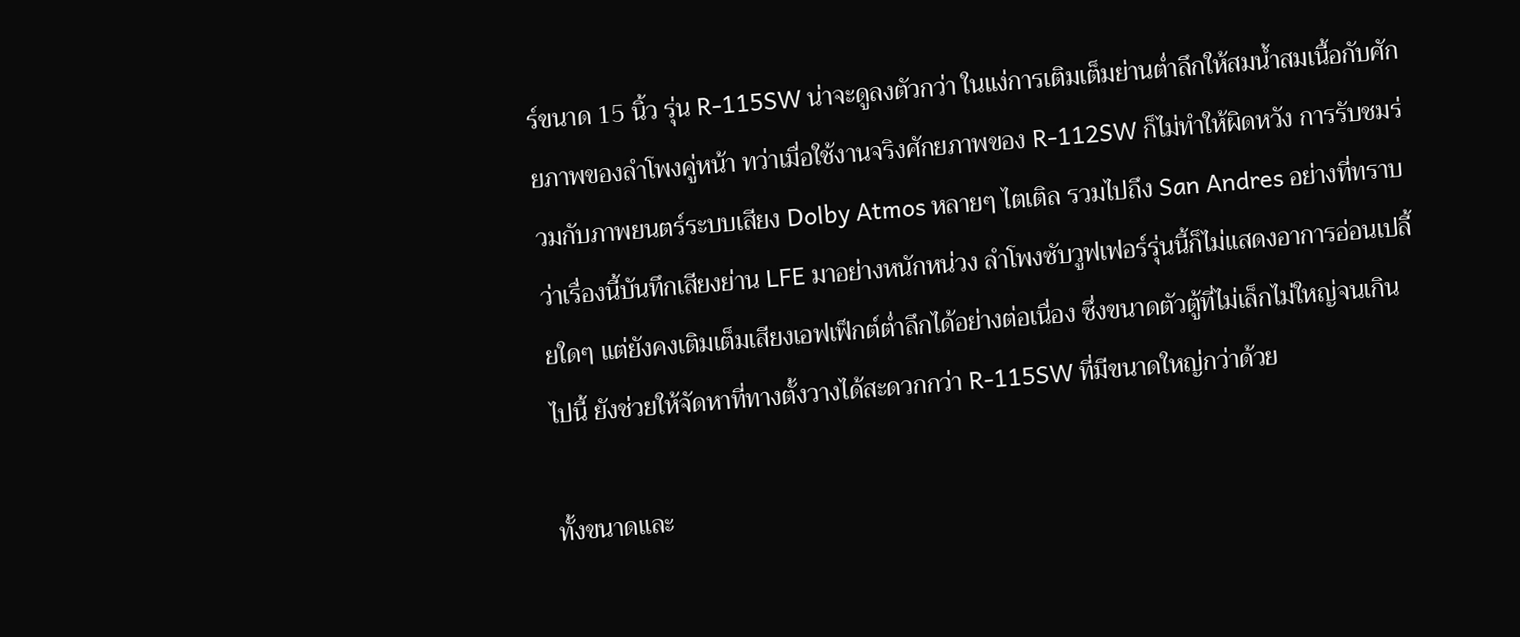ร์ขนาด 15 นิ้ว รุ่น R-115SW น่าจะดูลงตัวกว่า ในแง่การเติมเต็มย่านต่ำลึกให้สมน้ำสมเนื้อกับศักยภาพของลำโพงคู่หน้า ทว่าเมื่อใช้งานจริงศักยภาพของ R-112SW ก็ไม่ทำให้ผิดหวัง การรับชมร่วมกับภาพยนตร์ระบบเสียง Dolby Atmos หลายๆ ไตเติล รวมไปถึง San Andres อย่างที่ทราบว่าเรื่องนี้บันทึกเสียงย่าน LFE มาอย่างหนักหน่วง ลำโพงซับวูฟเฟอร์รุ่นนี้ก็ไม่แสดงอาการอ่อนเปลี้ยใดๆ แต่ยังคงเติมเต็มเสียงเอฟเฟ็กต์ต่ำลึกได้อย่างต่อเนื่อง ซึ่งขนาดตัวตู้ที่ไม่เล็กไม่ใหญ่จนเกินไปนี้ ยังช่วยให้จัดหาที่ทางตั้งวางได้สะดวกกว่า R-115SW ที่มีขนาดใหญ่กว่าด้วย

ทั้งขนาดและ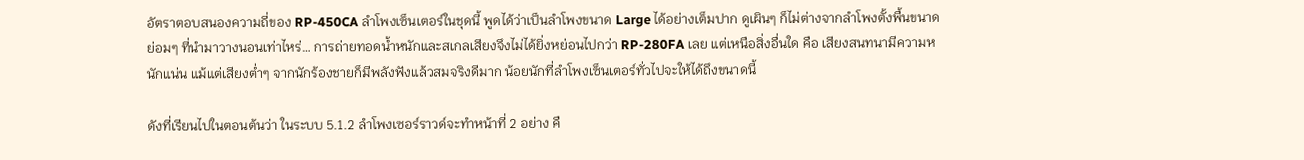อัตราตอบสนองความถี่ของ RP-450CA ลำโพงเซ็นเตอร์ในชุดนี้ พูดได้ว่าเป็นลำโพงขนาด Large ได้อย่างเต็มปาก ดูเผินๆ ก็ไม่ต่างจากลำโพงตั้งพื้นขนาดย่อมๆ ที่นำมาวางนอนเท่าไหร่… การถ่ายทอดน้ำหนักและสเกลเสียงจึงไม่ได้ยิ่งหย่อนไปกว่า RP-280FA เลย แต่เหนือสิ่งอื่นใด คือ เสียงสนทนามีความหนักแน่น แม้แต่เสียงต่ำๆ จากนักร้องชายก็มีพลังฟังแล้วสมจริงดีมาก น้อยนักที่ลำโพงเซ็นเตอร์ทั่วไปจะให้ได้ถึงขนาดนี้

ดังที่เรียนไปในตอนต้นว่า ในระบบ 5.1.2 ลำโพงเซอร์ราวด์จะทำหน้าที่ 2 อย่าง คื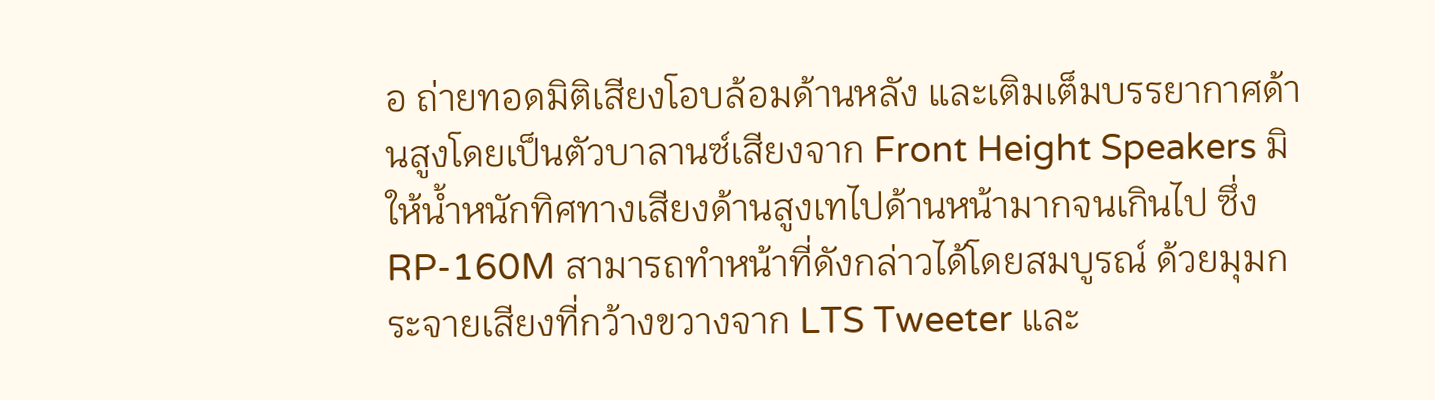อ ถ่ายทอดมิติเสียงโอบล้อมด้านหลัง และเติมเต็มบรรยากาศด้านสูงโดยเป็นตัวบาลานซ์เสียงจาก Front Height Speakers มิให้น้ำหนักทิศทางเสียงด้านสูงเทไปด้านหน้ามากจนเกินไป ซึ่ง RP-160M สามารถทำหน้าที่ดังกล่าวได้โดยสมบูรณ์ ด้วยมุมกระจายเสียงที่กว้างขวางจาก LTS Tweeter และ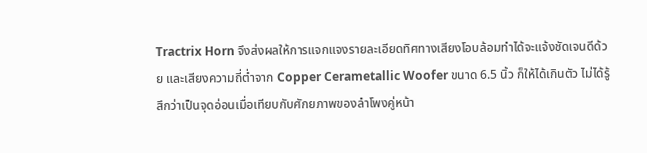Tractrix Horn จึงส่งผลให้การแจกแจงรายละเอียดทิศทางเสียงโอบล้อมทำได้จะแจ้งชัดเจนดีด้วย และเสียงความถี่ต่ำจาก Copper Cerametallic Woofer ขนาด 6.5 นิ้ว ก็ให้ได้เกินตัว ไม่ได้รู้สึกว่าเป็นจุดอ่อนเมื่อเทียบกับศักยภาพของลำโพงคู่หน้า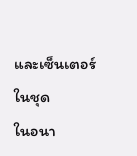และเซ็นเตอร์ในชุด
ในอนา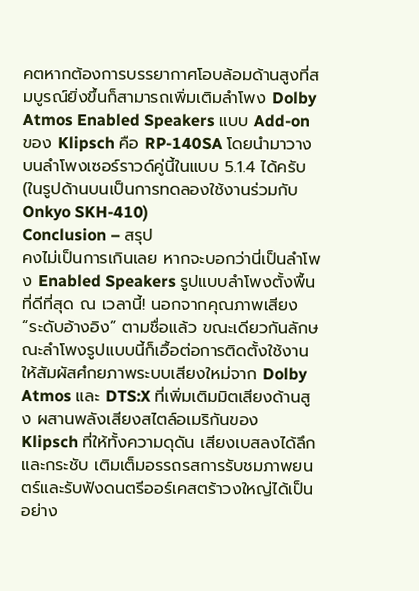คตหากต้องการบรรยากาศโอบล้อมด้านสูงที่สมบูรณ์ยิ่งขึ้นก็สามารถเพิ่มเติมลำโพง Dolby Atmos Enabled Speakers แบบ Add-on ของ Klipsch คือ RP-140SA โดยนำมาวางบนลำโพงเซอร์ราวด์คู่นี้ในแบบ 5.1.4 ได้ครับ (ในรูปด้านบนเป็นการทดลองใช้งานร่วมกับ Onkyo SKH-410)
Conclusion – สรุป
คงไม่เป็นการเกินเลย หากจะบอกว่านี่เป็นลำโพง Enabled Speakers รูปแบบลำโพงตั้งพื้นที่ดีที่สุด ณ เวลานี้! นอกจากคุณภาพเสียง “ระดับอ้างอิง” ตามชื่อแล้ว ขณะเดียวกันลักษณะลำโพงรูปแบบนี้ก็เอื้อต่อการติดตั้งใช้งานให้สัมผัสศํกยภาพระบบเสียงใหม่จาก Dolby Atmos และ DTS:X ที่เพิ่มเติมมิตเสียงด้านสูง ผสานพลังเสียงสไตล์อเมริกันของ Klipsch ที่ให้ทั้งความดุดัน เสียงเบสลงได้ลึกและกระชับ เติมเต็มอรรถรสการรับชมภาพยนตร์และรับฟังดนตรีออร์เคสตร้าวงใหญ่ได้เป็นอย่าง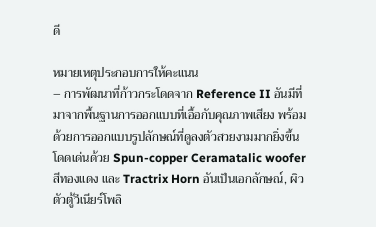ดี

หมายเหตุประกอบการให้คะแนน
– การพัฒนาที่ก้าวกระโดดจาก Reference II อันมีที่มาจากพื้นฐานการออกแบบที่เอื้อกับคุณภาพเสียง พร้อมด้วยการออกแบบรูปลักษณ์ที่ดูลงตัวสวยงามมากยิ่งขึ้น โดดเด่นด้วย Spun-copper Ceramatalic woofer สีทองแดง และ Tractrix Horn อันเป็นเอกลักษณ์, ผิวตัวตู้วีเนียร์โพลิ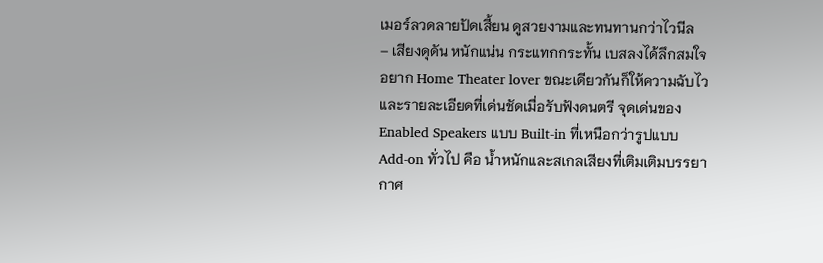เมอร์ลวดลายปัดเสี้ยน ดูสวยงามและทนทานกว่าไวนีล
– เสียงดุดัน หนักแน่น กระแทกกระทั้น เบสลงได้ลึกสมใจอยาก Home Theater lover ขณะเดียวกันก็ให้ความฉับไว และรายละเอียดที่เด่นชัดเมื่อรับฟังดนตรี จุดเด่นของ Enabled Speakers แบบ Built-in ที่เหนือกว่ารูปแบบ Add-on ทั่วไป คือ น้ำหนักและสเกลเสียงที่เติมเติมบรรยากาศ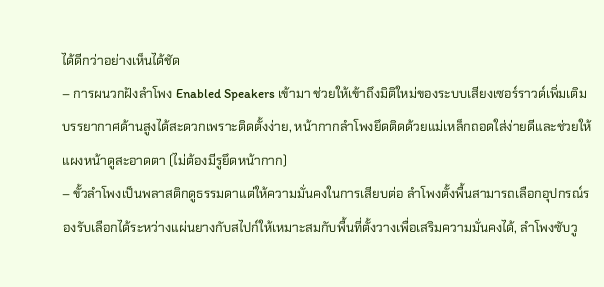ได้ดีกว่าอย่างเห็นได้ชัด
– การผนวกฝังลำโพง Enabled Speakers เข้ามา ช่วยให้เข้าถึงมิติใหม่ของระบบเสียงเซอร์ราวด์เพิ่มเติมบรรยากาศด้านสูงได้สะดวกเพราะติดตั้งง่าย, หน้ากากลำโพงยึดติดด้วยแม่เหล็กถอดใส่ง่ายดีและช่วยให้แผงหน้าดูสะอาดตา (ไม่ต้องมีรูยึดหน้ากาก)
– ขั้วลำโพงเป็นพลาสติกดูธรรมดาแต่ให้ความมั่นคงในการเสียบต่อ ลำโพงตั้งพื้นสามารถเลือกอุปกรณ์รองรับเลือกได้ระหว่างแผ่นยางกับสไปก์ให้เหมาะสมกับพื้นที่ตั้งวางเพื่อเสริมความมั่นคงได้, ลำโพงซับวู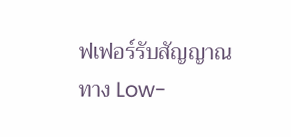ฟเฟอร์รับสัญญาณทาง Low-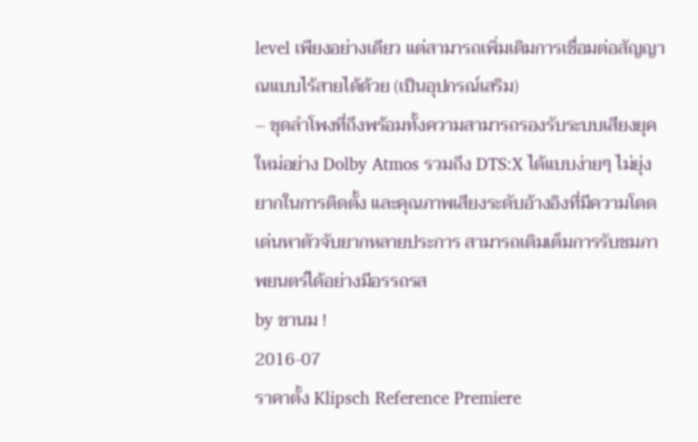level เพียงอย่างเดียว แต่สามารถเพิ่มเติมการเชื่อมต่อสัญญาณแบบไร้สายได้ด้วย (เป็นอุปกรณ์เสริม)
– ชุดลำโพงที่ถึงพร้อมทั้งความสามารถรองรับระบบเสียงยุคใหม่อย่าง Dolby Atmos รวมถึง DTS:X ได้แบบง่ายๆ ไม่ยุ่งยากในการติดตั้ง และคุณภาพเสียงระดับอ้างอิงที่มีความโดดเด่นหาตัวจับยากหลายประการ สามารถเติมเต็มการรับชมภาพยนตร์ได้อย่างมีอรรถรส
by ชานม !
2016-07
ราคาตั้ง Klipsch Reference Premiere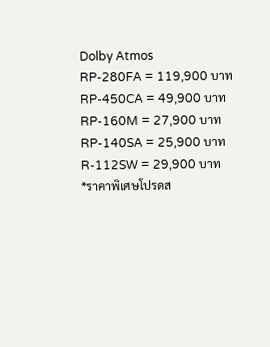Dolby Atmos
RP-280FA = 119,900 บาท
RP-450CA = 49,900 บาท
RP-160M = 27,900 บาท
RP-140SA = 25,900 บาท
R-112SW = 29,900 บาท
*ราคาพิเศษโปรดส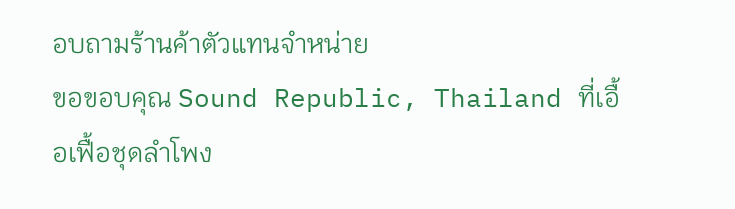อบถามร้านค้าตัวแทนจำหน่าย
ขอขอบคุณ Sound Republic, Thailand ที่เอื้อเฟื้อชุดลำโพง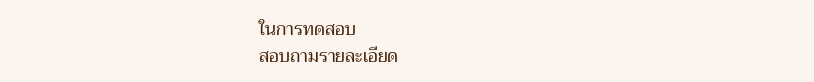ในการทดสอบ
สอบถามรายละเอียด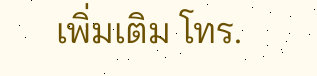เพิ่มเติม โทร.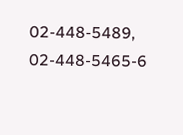02-448-5489, 02-448-5465-6